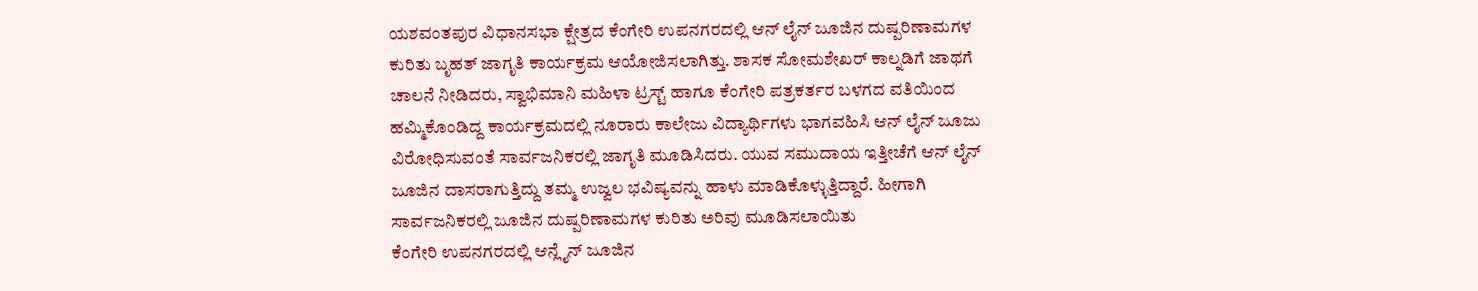ಯಶವಂತಪುರ ವಿಧಾನಸಭಾ ಕ್ಷೇತ್ರದ ಕೆಂಗೇರಿ ಉಪನಗರದಲ್ಲಿ ಆನ್ ಲೈನ್ ಜೂಜಿನ ದುಷ್ಪರಿಣಾಮಗಳ ಕುರಿತು ಬೃಹತ್ ಜಾಗೃತಿ ಕಾರ್ಯಕ್ರಮ ಆಯೋಜಿಸಲಾಗಿತ್ತು. ಶಾಸಕ ಸೋಮಶೇಖರ್ ಕಾಲ್ನಡಿಗೆ ಜಾಥಗೆ ಚಾಲನೆ ನೀಡಿದರು, ಸ್ವಾಭಿಮಾನಿ ಮಹಿಳಾ ಟ್ರಸ್ಟ್ ಹಾಗೂ ಕೆಂಗೇರಿ ಪತ್ರಕರ್ತರ ಬಳಗದ ವತಿಯಿಂದ ಹಮ್ಮಿಕೊಂಡಿದ್ದ ಕಾರ್ಯಕ್ರಮದಲ್ಲಿ ನೂರಾರು ಕಾಲೇಜು ವಿದ್ಯಾರ್ಥಿಗಳು ಭಾಗವಹಿಸಿ ಆನ್ ಲೈನ್ ಜೂಜು ವಿರೋಧಿಸುವಂತೆ ಸಾರ್ವಜನಿಕರಲ್ಲಿ ಜಾಗೃತಿ ಮೂಡಿಸಿದರು. ಯುವ ಸಮುದಾಯ ಇತ್ತೀಚೆಗೆ ಆನ್ ಲೈನ್ ಜೂಜಿನ ದಾಸರಾಗುತ್ತಿದ್ದು ತಮ್ಮ ಉಜ್ವಲ ಭವಿಷ್ಯವನ್ನು ಹಾಳು ಮಾಡಿಕೊಳ್ಳುತ್ತಿದ್ದಾರೆ. ಹೀಗಾಗಿ ಸಾರ್ವಜನಿಕರಲ್ಲಿ ಜೂಜಿನ ದುಷ್ಪರಿಣಾಮಗಳ ಕುರಿತು ಅರಿವು ಮೂಡಿಸಲಾಯಿತು
ಕೆಂಗೇರಿ ಉಪನಗರದಲ್ಲಿ ಆನ್ಲೈನ್ ಜೂಜಿನ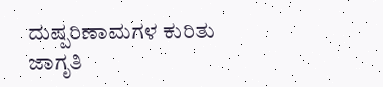ದುಷ್ಪರಿಣಾಮಗಳ ಕುರಿತು ಜಾಗೃತಿ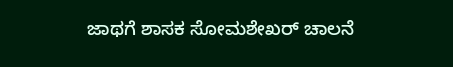ಜಾಥಗೆ ಶಾಸಕ ಸೋಮಶೇಖರ್ ಚಾಲನೆ